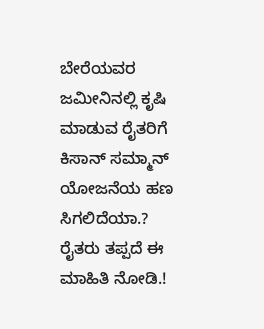ಬೇರೆಯವರ ಜಮೀನಿನಲ್ಲಿ ಕೃಷಿ ಮಾಡುವ ರೈತರಿಗೆ ಕಿಸಾನ್ ಸಮ್ಮಾನ್ ಯೋಜನೆಯ ಹಣ ಸಿಗಲಿದೆಯಾ.? ರೈತರು ತಪ್ಪದೆ ಈ ಮಾಹಿತಿ ನೋಡಿ.!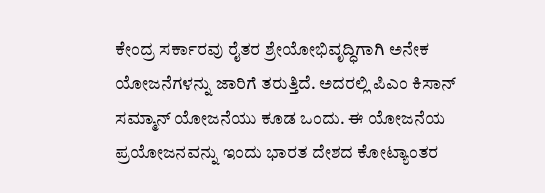ಕೇಂದ್ರ ಸರ್ಕಾರವು ರೈತರ ಶ್ರೇಯೋಭಿವೃದ್ಧಿಗಾಗಿ ಅನೇಕ ಯೋಜನೆಗಳನ್ನು ಜಾರಿಗೆ ತರುತ್ತಿದೆ. ಅದರಲ್ಲಿ ಪಿಎಂ ಕಿಸಾನ್ ಸಮ್ಮಾನ್ ಯೋಜನೆಯು ಕೂಡ ಒಂದು. ಈ ಯೋಜನೆಯ ಪ್ರಯೋಜನವನ್ನು ಇಂದು ಭಾರತ ದೇಶದ ಕೋಟ್ಯಾಂತರ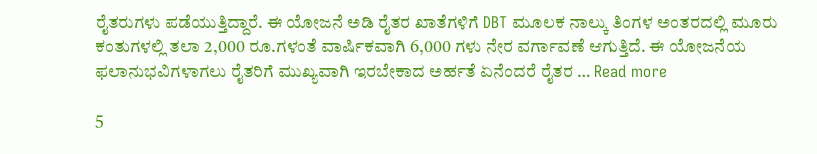ರೈತರುಗಳು ಪಡೆಯುತ್ತಿದ್ದಾರೆ. ಈ ಯೋಜನೆ ಅಡಿ ರೈತರ ಖಾತೆಗಳಿಗೆ DBT ಮೂಲಕ ನಾಲ್ಕು ತಿಂಗಳ ಅಂತರದಲ್ಲಿ ಮೂರು ಕಂತುಗಳಲ್ಲಿ ತಲಾ 2,000 ರೂ.ಗಳಂತೆ ವಾರ್ಷಿಕವಾಗಿ 6,000 ಗಳು ನೇರ ವರ್ಗಾವಣೆ ಆಗುತ್ತಿದೆ. ಈ ಯೋಜನೆಯ ಫಲಾನುಭವಿಗಳಾಗಲು ರೈತರಿಗೆ ಮುಖ್ಯವಾಗಿ ಇರಬೇಕಾದ ಅರ್ಹತೆ ಏನೆಂದರೆ ರೈತರ … Read more

5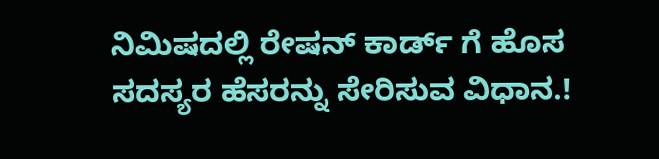ನಿಮಿಷದಲ್ಲಿ ರೇಷನ್ ಕಾರ್ಡ್ ಗೆ ಹೊಸ ಸದಸ್ಯರ ಹೆಸರನ್ನು ಸೇರಿಸುವ ವಿಧಾನ.!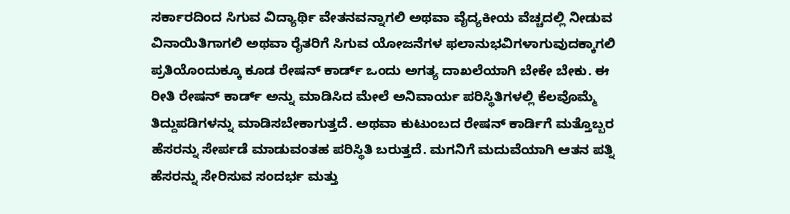ಸರ್ಕಾರದಿಂದ ಸಿಗುವ ವಿದ್ಯಾರ್ಥಿ ವೇತನವನ್ನಾಗಲಿ ಅಥವಾ ವೈದ್ಯಕೀಯ ವೆಚ್ಚದಲ್ಲಿ ನೀಡುವ ವಿನಾಯಿತಿಗಾಗಲಿ ಅಥವಾ ರೈತರಿಗೆ ಸಿಗುವ ಯೋಜನೆಗಳ ಫಲಾನುಭವಿಗಳಾಗುವುದಕ್ಕಾಗಲಿ ಪ್ರತಿಯೊಂದುಕ್ಕೂ ಕೂಡ ರೇಷನ್ ಕಾರ್ಡ್ ಒಂದು ಅಗತ್ಯ ದಾಖಲೆಯಾಗಿ ಬೇಕೇ ಬೇಕು. ಈ ರೀತಿ ರೇಷನ್ ಕಾರ್ಡ್ ಅನ್ನು ಮಾಡಿಸಿದ ಮೇಲೆ ಅನಿವಾರ್ಯ ಪರಿಸ್ಥಿತಿಗಳಲ್ಲಿ ಕೆಲವೊಮ್ಮೆ ತಿದ್ದುಪಡಿಗಳನ್ನು ಮಾಡಿಸಬೇಕಾಗುತ್ತದೆ. ಅಥವಾ ಕುಟುಂಬದ ರೇಷನ್ ಕಾರ್ಡಿಗೆ ಮತ್ತೊಬ್ಬರ ಹೆಸರನ್ನು ಸೇರ್ಪಡೆ ಮಾಡುವಂತಹ ಪರಿಸ್ಥಿತಿ ಬರುತ್ತದೆ. ಮಗನಿಗೆ ಮದುವೆಯಾಗಿ ಆತನ ಪತ್ನಿ ಹೆಸರನ್ನು ಸೇರಿಸುವ ಸಂದರ್ಭ ಮತ್ತು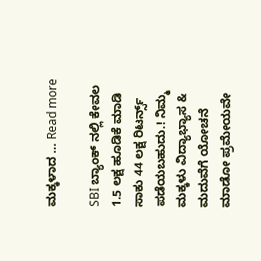ಮಕ್ಕಳಾದ … Read more

SBI ಬ್ಯಾಂಕ್ ನಲ್ಲಿ ಕೇವಲ 1.5 ಲಕ್ಷ ಹೂಡಿಕೆ ಮಾಡಿ ಸಾಕು 44 ಲಕ್ಷ ರಿಟರ್ನ್ಸ್ ಪಡೆಯಬಹುದು.! ನಿಮ್ಮ ಮಕ್ಕಳು ವಿದ್ಯಾಭ್ಯಾಸ & ಮದುವೆಗೆ ಯೋಚನೆ ಮಾಡೋ ಪ್ರಮೇಯವೇ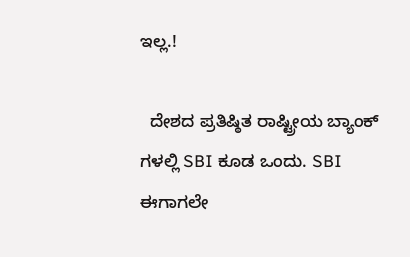ಇಲ್ಲ.!

  ದೇಶದ ಪ್ರತಿಷ್ಠಿತ ರಾಷ್ಟ್ರೀಯ ಬ್ಯಾಂಕ್ ಗಳಲ್ಲಿ SBI ಕೂಡ ಒಂದು. SBI ಈಗಾಗಲೇ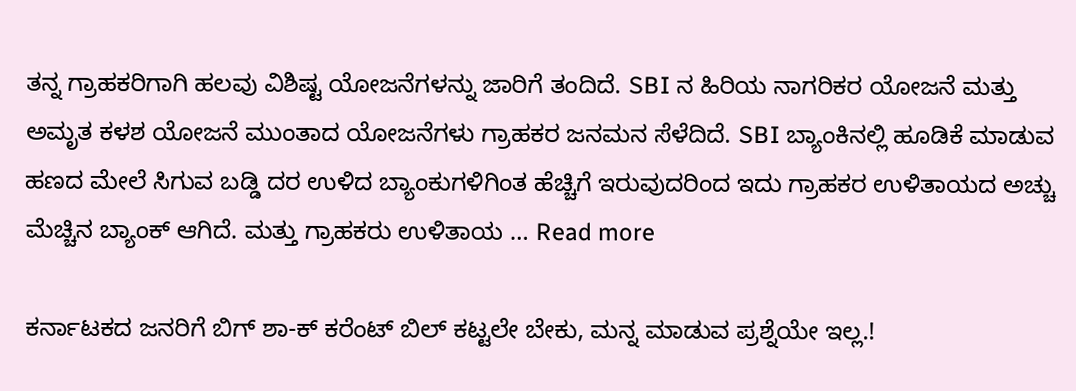ತನ್ನ ಗ್ರಾಹಕರಿಗಾಗಿ ಹಲವು ವಿಶಿಷ್ಟ ಯೋಜನೆಗಳನ್ನು ಜಾರಿಗೆ ತಂದಿದೆ. SBI ನ ಹಿರಿಯ ನಾಗರಿಕರ ಯೋಜನೆ ಮತ್ತು ಅಮೃತ ಕಳಶ ಯೋಜನೆ ಮುಂತಾದ ಯೋಜನೆಗಳು ಗ್ರಾಹಕರ ಜನಮನ ಸೆಳೆದಿದೆ. SBI ಬ್ಯಾಂಕಿನಲ್ಲಿ ಹೂಡಿಕೆ ಮಾಡುವ ಹಣದ ಮೇಲೆ ಸಿಗುವ ಬಡ್ಡಿ ದರ ಉಳಿದ ಬ್ಯಾಂಕುಗಳಿಗಿಂತ ಹೆಚ್ಚಿಗೆ ಇರುವುದರಿಂದ ಇದು ಗ್ರಾಹಕರ ಉಳಿತಾಯದ ಅಚ್ಚು ಮೆಚ್ಚಿನ ಬ್ಯಾಂಕ್ ಆಗಿದೆ. ಮತ್ತು ಗ್ರಾಹಕರು ಉಳಿತಾಯ … Read more

ಕರ್ನಾಟಕದ ಜನರಿಗೆ ಬಿಗ್ ಶಾ-ಕ್ ಕರೆಂಟ್ ಬಿಲ್ ಕಟ್ಟಲೇ ಬೇಕು, ಮನ್ನ ಮಾಡುವ ಪ್ರಶ್ನೆಯೇ ಇಲ್ಲ.!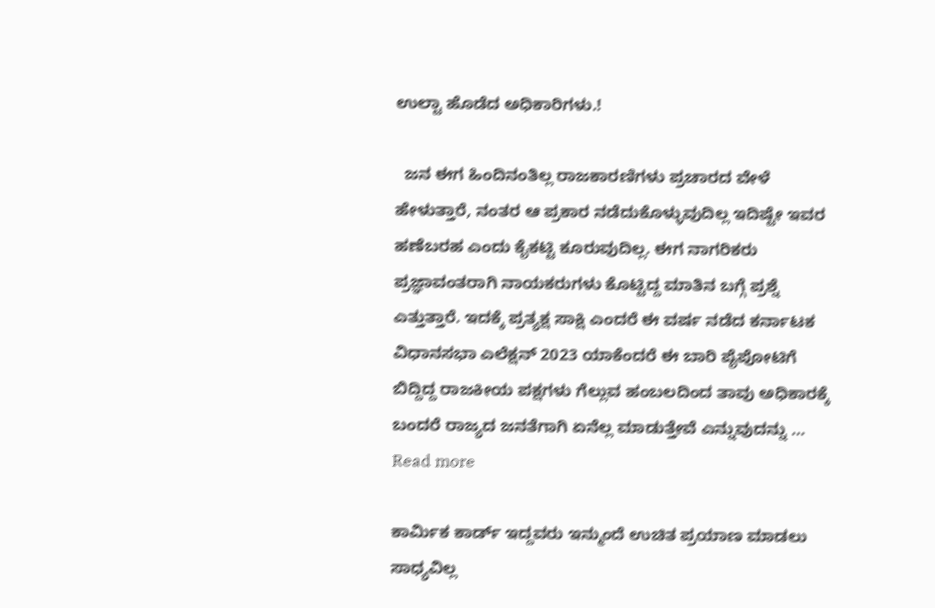ಉಲ್ಟಾ ಹೊಡೆದ ಅಧಿಕಾರಿಗಳು.!

  ಜನ ಈಗ ಹಿಂದಿನಂತಿಲ್ಲ ರಾಜಕಾರಣಿಗಳು ಪ್ರಚಾರದ ವೇಳೆ ಹೇಳುತ್ತಾರೆ, ನಂತರ ಆ ಪ್ರಕಾರ ನಡೆದುಕೊಳ್ಳುವುದಿಲ್ಲ ಇದಿಷ್ಟೇ ಇವರ ಹಣೆಬರಹ ಎಂದು ಕೈಕಟ್ಟಿ ಕೂರುವುದಿಲ್ಲ. ಈಗ ನಾಗರಿಕರು ಪ್ರಜ್ಞಾವಂತರಾಗಿ ನಾಯಕರುಗಳು ಕೊಟ್ಟಿದ್ದ ಮಾತಿನ ಬಗ್ಗೆ ಪ್ರಶ್ನೆ ಎತ್ತುತ್ತಾರೆ. ಇದಕ್ಕೆ ಪ್ರತ್ಯಕ್ಷ ಸಾಕ್ಷಿ ಎಂದರೆ ಈ ವರ್ಷ ನಡೆದ ಕರ್ನಾಟಕ ವಿಧಾನಸಭಾ ಎಲೆಕ್ಷನ್ 2023 ಯಾಕೆಂದರೆ ಈ ಬಾರಿ ಪೈಪೋಟಿಗೆ ಬಿದ್ದಿದ್ದ ರಾಜಕೀಯ ಪಕ್ಷಗಳು ಗೆಲ್ಲುವ ಹಂಬಲದಿಂದ ತಾವು ಅಧಿಕಾರಕ್ಕೆ ಬಂದರೆ ರಾಜ್ಯದ ಜನತೆಗಾಗಿ ಏನೆಲ್ಲ ಮಾಡುತ್ತೇವೆ ಎನ್ನುವುದನ್ನು … Read more

ಕಾರ್ಮಿಕ ಕಾರ್ಡ್ ಇದ್ದವರು ಇನ್ಮುಂದೆ ಉಚಿತ ಪ್ರಯಾಣ ಮಾಡಲು ಸಾಧ್ಯವಿಲ್ಲ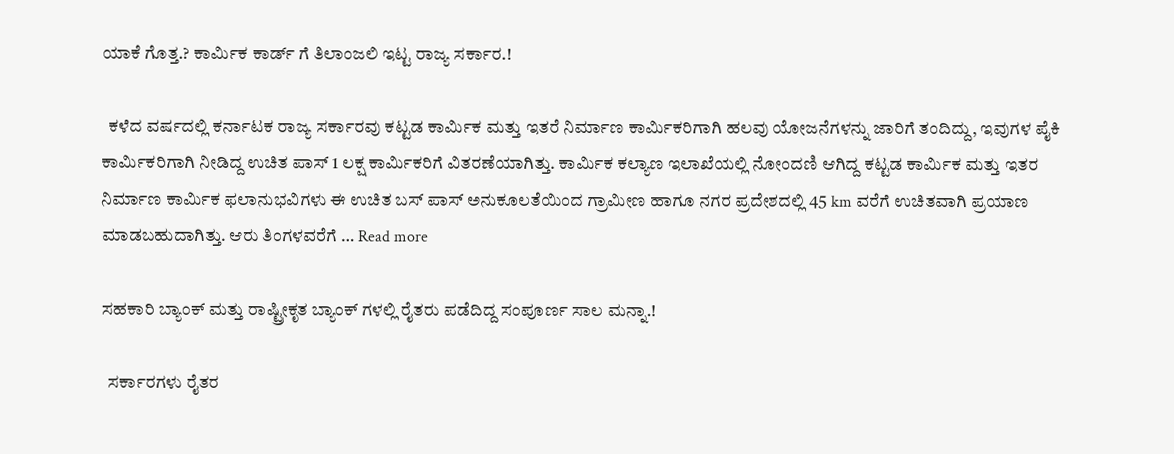ಯಾಕೆ ಗೊತ್ತ.? ಕಾರ್ಮಿಕ ಕಾರ್ಡ್ ಗೆ ತಿಲಾಂಜಲಿ ಇಟ್ಟ ರಾಜ್ಯ ಸರ್ಕಾರ.!

  ಕಳೆದ ವರ್ಷದಲ್ಲಿ ಕರ್ನಾಟಕ ರಾಜ್ಯ ಸರ್ಕಾರವು ಕಟ್ಟಡ ಕಾರ್ಮಿಕ ಮತ್ತು ಇತರೆ ನಿರ್ಮಾಣ ಕಾರ್ಮಿಕರಿಗಾಗಿ ಹಲವು ಯೋಜನೆಗಳನ್ನು ಜಾರಿಗೆ ತಂದಿದ್ದು, ಇವುಗಳ ಪೈಕಿ ಕಾರ್ಮಿಕರಿಗಾಗಿ ನೀಡಿದ್ದ ಉಚಿತ ಪಾಸ್ 1 ಲಕ್ಷ ಕಾರ್ಮಿಕರಿಗೆ ವಿತರಣೆಯಾಗಿತ್ತು. ಕಾರ್ಮಿಕ ಕಲ್ಯಾಣ ಇಲಾಖೆಯಲ್ಲಿ ನೋಂದಣಿ ಆಗಿದ್ದ ಕಟ್ಟಡ ಕಾರ್ಮಿಕ ಮತ್ತು ಇತರ ನಿರ್ಮಾಣ ಕಾರ್ಮಿಕ ಫಲಾನುಭವಿಗಳು ಈ ಉಚಿತ ಬಸ್ ಪಾಸ್ ಅನುಕೂಲತೆಯಿಂದ ಗ್ರಾಮೀಣ ಹಾಗೂ ನಗರ ಪ್ರದೇಶದಲ್ಲಿ 45 km ವರೆಗೆ ಉಚಿತವಾಗಿ ಪ್ರಯಾಣ ಮಾಡಬಹುದಾಗಿತ್ತು. ಆರು ತಿಂಗಳವರೆಗೆ … Read more

ಸಹಕಾರಿ ಬ್ಯಾಂಕ್ ಮತ್ತು ರಾಷ್ಟ್ರೀಕೃತ ಬ್ಯಾಂಕ್ ಗಳಲ್ಲಿ ರೈತರು ಪಡೆದಿದ್ದ ಸಂಪೂರ್ಣ ಸಾಲ ಮನ್ನಾ.!

  ಸರ್ಕಾರಗಳು ರೈತರ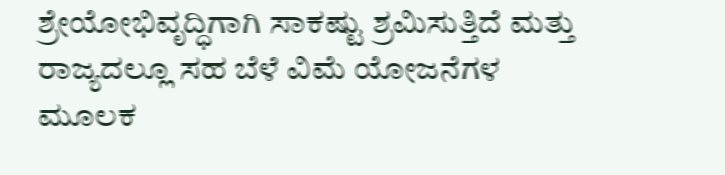ಶ್ರೇಯೋಭಿವೃದ್ಧಿಗಾಗಿ ಸಾಕಷ್ಟು ಶ್ರಮಿಸುತ್ತಿದೆ ಮತ್ತು ರಾಜ್ಯದಲ್ಲೂ ಸಹ ಬೆಳೆ ವಿಮೆ ಯೋಜನೆಗಳ ಮೂಲಕ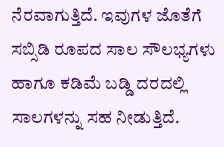ನೆರವಾಗುತ್ತಿದೆ. ಇವುಗಳ ಜೊತೆಗೆ ಸಬ್ಸಿಡಿ ರೂಪದ ಸಾಲ ಸೌಲಭ್ಯಗಳು ಹಾಗೂ ಕಡಿಮೆ ಬಡ್ಡಿ ದರದಲ್ಲಿ ಸಾಲಗಳನ್ನು ಸಹ ನೀಡುತ್ತಿದೆ.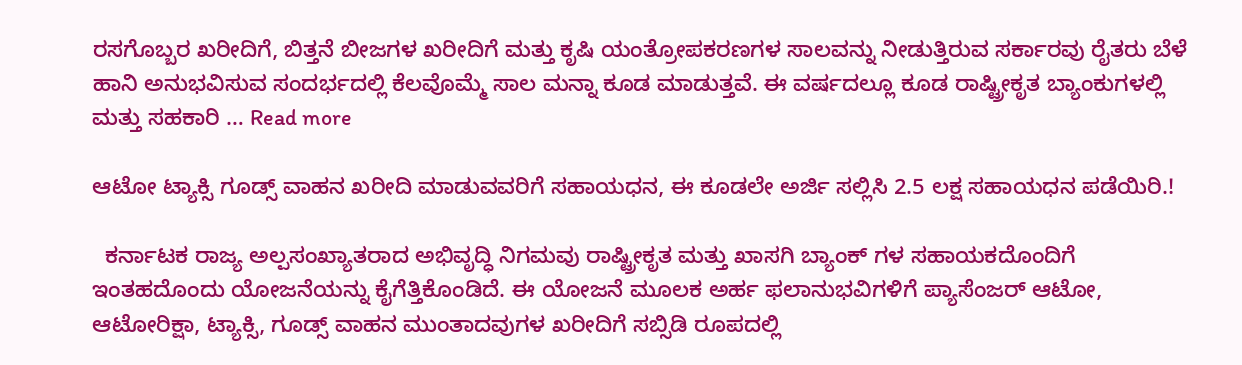ರಸಗೊಬ್ಬರ ಖರೀದಿಗೆ, ಬಿತ್ತನೆ ಬೀಜಗಳ ಖರೀದಿಗೆ ಮತ್ತು ಕೃಷಿ ಯಂತ್ರೋಪಕರಣಗಳ ಸಾಲವನ್ನು ನೀಡುತ್ತಿರುವ ಸರ್ಕಾರವು ರೈತರು ಬೆಳೆ ಹಾನಿ ಅನುಭವಿಸುವ ಸಂದರ್ಭದಲ್ಲಿ ಕೆಲವೊಮ್ಮೆ ಸಾಲ ಮನ್ನಾ ಕೂಡ ಮಾಡುತ್ತವೆ. ಈ ವರ್ಷದಲ್ಲೂ ಕೂಡ ರಾಷ್ಟ್ರೀಕೃತ ಬ್ಯಾಂಕುಗಳಲ್ಲಿ ಮತ್ತು ಸಹಕಾರಿ … Read more

ಆಟೋ ಟ್ಯಾಕ್ಸಿ ಗೂಡ್ಸ್ ವಾಹನ ಖರೀದಿ ಮಾಡುವವರಿಗೆ ಸಹಾಯಧನ, ಈ ಕೂಡಲೇ ಅರ್ಜಿ ಸಲ್ಲಿಸಿ 2.5 ಲಕ್ಷ ಸಹಾಯಧನ ಪಡೆಯಿರಿ.!

  ಕರ್ನಾಟಕ ರಾಜ್ಯ ಅಲ್ಪಸಂಖ್ಯಾತರಾದ ಅಭಿವೃದ್ಧಿ ನಿಗಮವು ರಾಷ್ಟ್ರೀಕೃತ ಮತ್ತು ಖಾಸಗಿ ಬ್ಯಾಂಕ್ ಗಳ ಸಹಾಯಕದೊಂದಿಗೆ ಇಂತಹದೊಂದು ಯೋಜನೆಯನ್ನು ಕೈಗೆತ್ತಿಕೊಂಡಿದೆ. ಈ ಯೋಜನೆ ಮೂಲಕ ಅರ್ಹ ಫಲಾನುಭವಿಗಳಿಗೆ ಪ್ಯಾಸೆಂಜರ್ ಆಟೋ, ಆಟೋರಿಕ್ಷಾ, ಟ್ಯಾಕ್ಸಿ, ಗೂಡ್ಸ್ ವಾಹನ ಮುಂತಾದವುಗಳ ಖರೀದಿಗೆ ಸಬ್ಸಿಡಿ ರೂಪದಲ್ಲಿ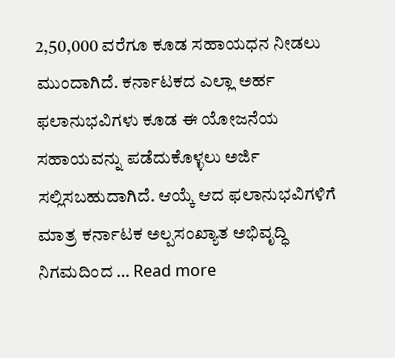2,50,000 ವರೆಗೂ ಕೂಡ ಸಹಾಯಧನ ನೀಡಲು ಮುಂದಾಗಿದೆ. ಕರ್ನಾಟಕದ ಎಲ್ಲಾ ಅರ್ಹ ಫಲಾನುಭವಿಗಳು ಕೂಡ ಈ ಯೋಜನೆಯ ಸಹಾಯವನ್ನು ಪಡೆದುಕೊಳ್ಳಲು ಅರ್ಜಿ ಸಲ್ಲಿಸಬಹುದಾಗಿದೆ. ಆಯ್ಕೆ ಆದ ಫಲಾನುಭವಿಗಳಿಗೆ ಮಾತ್ರ ಕರ್ನಾಟಕ ಅಲ್ಪಸಂಖ್ಯಾತ ಅಭಿವೃದ್ಧಿ ನಿಗಮದಿಂದ … Read more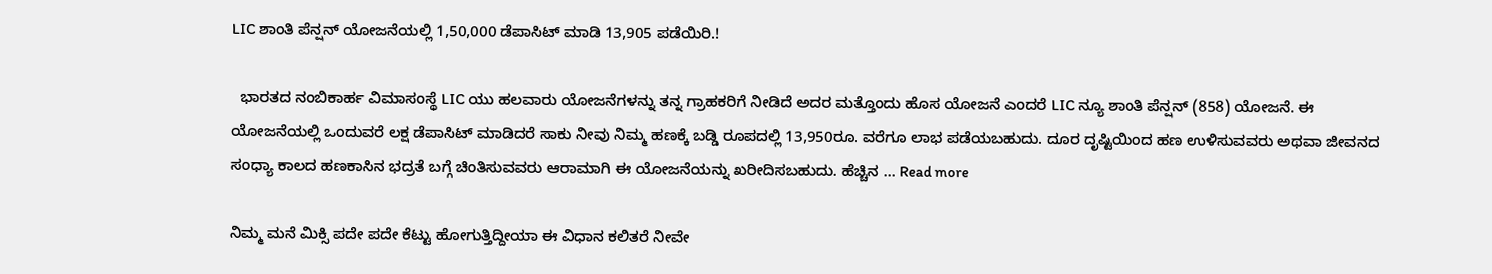LIC ಶಾಂತಿ ಪೆನ್ಷನ್ ಯೋಜನೆಯಲ್ಲಿ 1,50,000 ಡೆಪಾಸಿಟ್ ಮಾಡಿ 13,905 ಪಡೆಯಿರಿ.!

  ಭಾರತದ ನಂಬಿಕಾರ್ಹ ವಿಮಾಸಂಸ್ಥೆ LIC ಯು ಹಲವಾರು ಯೋಜನೆಗಳನ್ನು ತನ್ನ ಗ್ರಾಹಕರಿಗೆ ನೀಡಿದೆ ಅದರ ಮತ್ತೊಂದು ಹೊಸ ಯೋಜನೆ ಎಂದರೆ LIC ನ್ಯೂ ಶಾಂತಿ ಪೆನ್ಷನ್ (858) ಯೋಜನೆ. ಈ ಯೋಜನೆಯಲ್ಲಿ ಒಂದುವರೆ ಲಕ್ಷ ಡೆಪಾಸಿಟ್ ಮಾಡಿದರೆ ಸಾಕು ನೀವು ನಿಮ್ಮ ಹಣಕ್ಕೆ ಬಡ್ಡಿ ರೂಪದಲ್ಲಿ 13,950ರೂ. ವರೆಗೂ ಲಾಭ ಪಡೆಯಬಹುದು. ದೂರ ದೃಷ್ಟಿಯಿಂದ ಹಣ ಉಳಿಸುವವರು ಅಥವಾ ಜೀವನದ ಸಂಧ್ಯಾ ಕಾಲದ ಹಣಕಾಸಿನ ಭದ್ರತೆ ಬಗ್ಗೆ ಚಿಂತಿಸುವವರು ಆರಾಮಾಗಿ ಈ ಯೋಜನೆಯನ್ನು ಖರೀದಿಸಬಹುದು. ಹೆಚ್ಚಿನ … Read more

ನಿಮ್ಮ ಮನೆ ಮಿಕ್ಸಿ ಪದೇ ಪದೇ ಕೆಟ್ಟು ಹೋಗುತ್ತಿದ್ದೀಯಾ ಈ ವಿಧಾನ ಕಲಿತರೆ ನೀವೇ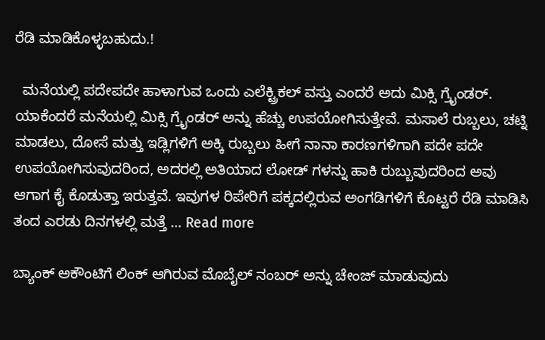ರೆಡಿ ಮಾಡಿಕೊಳ್ಳಬಹುದು.!

  ಮನೆಯಲ್ಲಿ ಪದೇಪದೇ ಹಾಳಾಗುವ ಒಂದು ಎಲೆಕ್ಟ್ರಿಕಲ್ ವಸ್ತು ಎಂದರೆ ಅದು ಮಿಕ್ಸಿ ಗ್ರೈಂಡರ್. ಯಾಕೆಂದರೆ ಮನೆಯಲ್ಲಿ ಮಿಕ್ಸಿ ಗ್ರೈಂಡರ್ ಅನ್ನು ಹೆಚ್ಚು ಉಪಯೋಗಿಸುತ್ತೇವೆ. ಮಸಾಲೆ ರುಬ್ಬಲು, ಚಟ್ನಿ ಮಾಡಲು, ದೋಸೆ ಮತ್ತು ಇಡ್ಲಿಗಳಿಗೆ ಅಕ್ಕಿ ರುಬ್ಬಲು ಹೀಗೆ ನಾನಾ ಕಾರಣಗಳಿಗಾಗಿ ಪದೇ ಪದೇ ಉಪಯೋಗಿಸುವುದರಿಂದ, ಅದರಲ್ಲಿ ಅತಿಯಾದ ಲೋಡ್ ಗಳನ್ನು ಹಾಕಿ ರುಬ್ಬುವುದರಿಂದ ಅವು ಆಗಾಗ ಕೈ ಕೊಡುತ್ತಾ ಇರುತ್ತವೆ. ಇವುಗಳ ರಿಪೇರಿಗೆ ಪಕ್ಕದಲ್ಲಿರುವ ಅಂಗಡಿಗಳಿಗೆ ಕೊಟ್ಟರೆ ರೆಡಿ ಮಾಡಿಸಿ ತಂದ ಎರಡು ದಿನಗಳಲ್ಲಿ ಮತ್ತೆ … Read more

ಬ್ಯಾಂಕ್ ಅಕೌಂಟಿಗೆ ಲಿಂಕ್ ಆಗಿರುವ ಮೊಬೈಲ್ ನಂಬರ್ ಅನ್ನು ಚೇಂಜ್ ಮಾಡುವುದು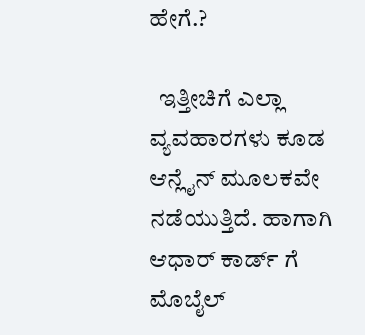ಹೇಗೆ.?

  ಇತ್ತೀಚಿಗೆ ಎಲ್ಲಾ ವ್ಯವಹಾರಗಳು ಕೂಡ ಆನ್ಲೈನ್ ಮೂಲಕವೇ ನಡೆಯುತ್ತಿದೆ. ಹಾಗಾಗಿ ಆಧಾರ್ ಕಾರ್ಡ್ ಗೆ ಮೊಬೈಲ್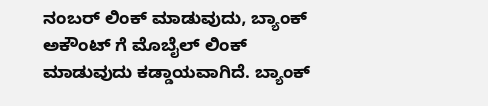ನಂಬರ್ ಲಿಂಕ್ ಮಾಡುವುದು, ಬ್ಯಾಂಕ್ ಅಕೌಂಟ್ ಗೆ ಮೊಬೈಲ್ ಲಿಂಕ್ ಮಾಡುವುದು ಕಡ್ಡಾಯವಾಗಿದೆ. ಬ್ಯಾಂಕ್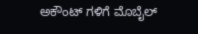ಅಕೌಂಟ್ ಗಳಿಗೆ ಮೊಬೈಲ್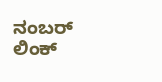ನಂಬರ್ ಲಿಂಕ್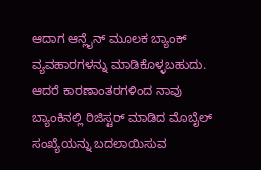ಆದಾಗ ಆನ್ಲೈನ್ ಮೂಲಕ ಬ್ಯಾಂಕ್ ವ್ಯವಹಾರಗಳನ್ನು ಮಾಡಿಕೊಳ್ಳಬಹುದು. ಆದರೆ ಕಾರಣಾಂತರಗಳಿಂದ ನಾವು ಬ್ಯಾಂಕಿನಲ್ಲಿ ರಿಜಿಸ್ಟರ್ ಮಾಡಿದ ಮೊಬೈಲ್ ಸಂಖ್ಯೆಯನ್ನು ಬದಲಾಯಿಸುವ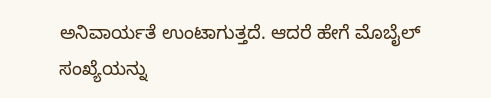ಅನಿವಾರ್ಯತೆ ಉಂಟಾಗುತ್ತದೆ. ಆದರೆ ಹೇಗೆ ಮೊಬೈಲ್ ಸಂಖ್ಯೆಯನ್ನು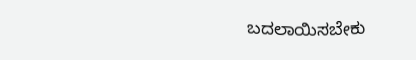ಬದಲಾಯಿಸಬೇಕು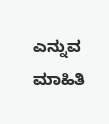ಎನ್ನುವ ಮಾಹಿತಿ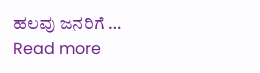ಹಲವು ಜನರಿಗೆ … Read more